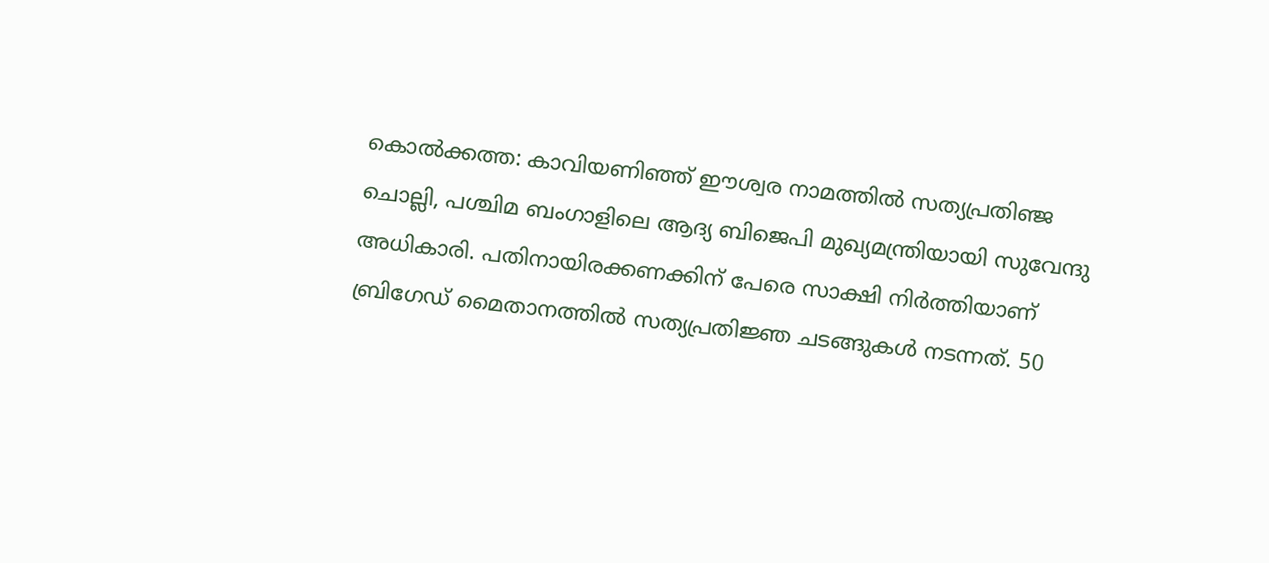കൊൽക്കത്ത: കാവിയണിഞ്ഞ് ഈശ്വര നാമത്തിൽ സത്യപ്രതിഞ്ജ ചൊല്ലി, പശ്ചിമ ബംഗാളിലെ ആദ്യ ബിജെപി മുഖ്യമന്ത്രിയായി സുവേന്ദു അധികാരി. പതിനായിരക്കണക്കിന് പേരെ സാക്ഷി നിർത്തിയാണ് ബ്രിഗേഡ് മൈതാനത്തിൽ സത്യപ്രതിജ്ഞ ചടങ്ങുകൾ നടന്നത്. 50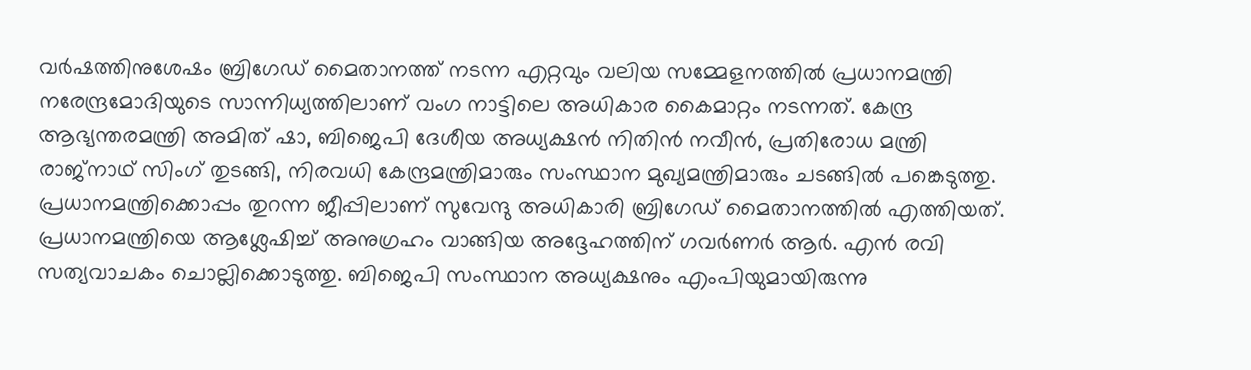വർഷത്തിനുശേഷം ബ്രിഗേഡ് മൈതാനത്ത് നടന്ന എറ്റവും വലിയ സമ്മേളനത്തിൽ പ്രധാനമന്ത്രി നരേന്ദ്രമോദിയുടെ സാന്നിധ്യത്തിലാണ് വംഗ നാട്ടിലെ അധികാര കൈമാറ്റം നടന്നത്. കേന്ദ്ര ആഭ്യന്തരമന്ത്രി അമിത് ഷാ, ബിജെപി ദേശീയ അധ്യക്ഷൻ നിതിൻ നവീൻ, പ്രതിരോധ മന്ത്രി രാജ്നാഥ് സിംഗ് തുടങ്ങി, നിരവധി കേന്ദ്രമന്ത്രിമാരും സംസ്ഥാന മുഖ്യമന്ത്രിമാരും ചടങ്ങിൽ പങ്കെടുത്തു.
പ്രധാനമന്ത്രിക്കൊപ്പം തുറന്ന ജീപ്പിലാണ് സുവേന്ദു അധികാരി ബ്രിഗേഡ് മൈതാനത്തിൽ എത്തിയത്. പ്രധാനമന്ത്രിയെ ആശ്ലേഷിച്ച് അനുഗ്രഹം വാങ്ങിയ അദ്ദേഹത്തിന് ഗവർണർ ആർ. എൻ രവി സത്യവാചകം ചൊല്ലിക്കൊടുത്തു. ബിജെപി സംസ്ഥാന അധ്യക്ഷനും എംപിയുമായിരുന്നു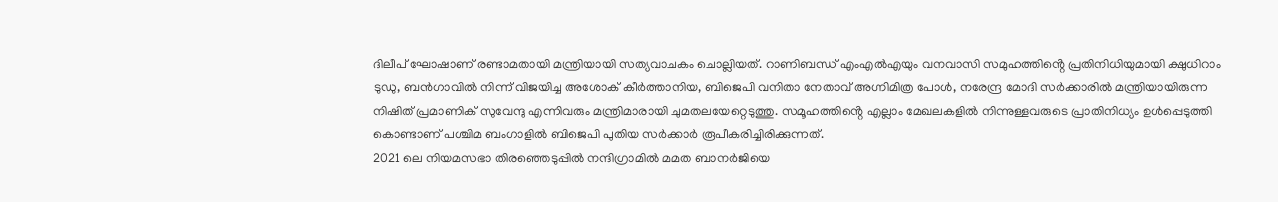ദിലീപ് ഘോഷാണ് രണ്ടാമതായി മന്ത്രിയായി സത്യവാചകം ചൊല്ലിയത്. റാണിബന്ധ് എംഎൽഎയും വനവാസി സമുഹത്തിൻ്റെ പ്രതിനിധിയുമായി ക്ഷുധിറാം ടുഡു, ബൻഗാവിൽ നിന്ന് വിജയിച്ച അശോക് കീർത്താനിയ, ബിജെപി വനിതാ നേതാവ് അഗ്നിമിത്ര പോൾ, നരേന്ദ്ര മോദി സർക്കാരിൽ മന്ത്രിയായിരുന്ന നിഷിത് പ്രമാണിക് സുവേന്ദു എന്നിവരും മന്ത്രിമാരായി ചുമതലയേറ്റെടുത്തു. സമൂഹത്തിൻ്റെ എല്ലാം മേഖലകളിൽ നിന്നുള്ളവരുടെ പ്രാതിനിധ്യം ഉൾപ്പെടുത്തി കൊണ്ടാണ് പശ്ചിമ ബംഗാളിൽ ബിജെപി പുതിയ സർക്കാർ രൂപീകരിച്ചിരിക്കുന്നത്.
2021 ലെ നിയമസഭാ തിരഞ്ഞെടുപ്പിൽ നന്ദിഗ്രാമിൽ മമത ബാനർജിയെ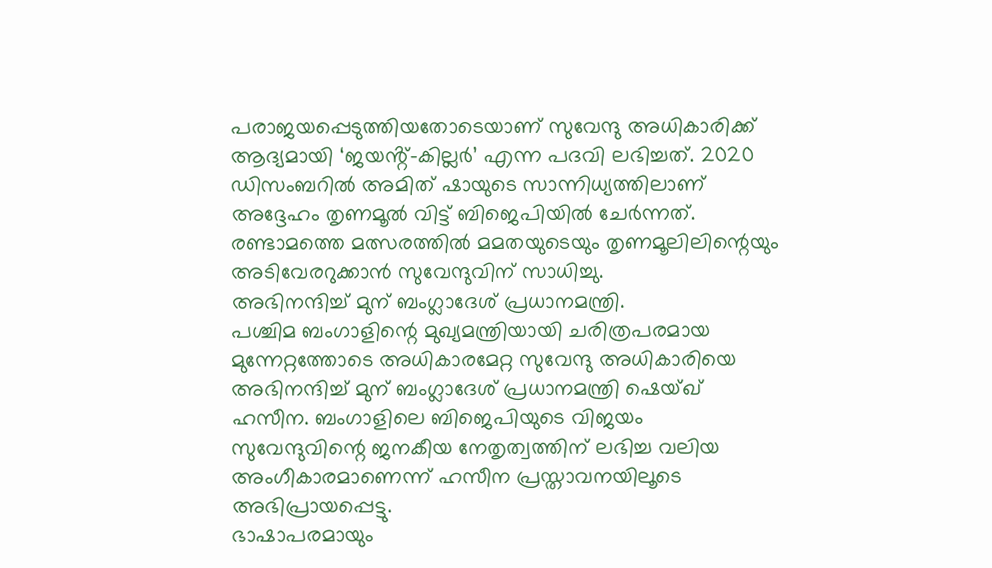പരാജയപ്പെടുത്തിയതോടെയാണ് സുവേന്ദു അധികാരിക്ക് ആദ്യമായി ‘ജയൻ്റ്-കില്ലർ’ എന്ന പദവി ലഭിച്ചത്. 2020 ഡിസംബറിൽ അമിത് ഷായുടെ സാന്നിധ്യത്തിലാണ് അദ്ദേഹം തൃണമൂൽ വിട്ട് ബിജെപിയിൽ ചേർന്നത്. രണ്ടാമത്തെ മത്സരത്തിൽ മമതയുടെയും തൃണമൂലിലിന്റെയും അടിവേരറുക്കാൻ സുവേന്ദുവിന് സാധിച്ചു.
അഭിനന്ദിച്ച് മുന് ബംഗ്ലാദേശ് പ്രധാനമന്ത്രി.
പശ്ചിമ ബംഗാളിന്റെ മുഖ്യമന്ത്രിയായി ചരിത്രപരമായ മുന്നേറ്റത്തോടെ അധികാരമേറ്റ സുവേന്ദു അധികാരിയെ അഭിനന്ദിച്ച് മുന് ബംഗ്ലാദേശ് പ്രധാനമന്ത്രി ഷെയ്ഖ് ഹസീന. ബംഗാളിലെ ബിജെപിയുടെ വിജയം സുവേന്ദുവിന്റെ ജനകീയ നേതൃത്വത്തിന് ലഭിച്ച വലിയ അംഗീകാരമാണെന്ന് ഹസീന പ്രസ്താവനയിലൂടെ അഭിപ്രായപ്പെട്ടു.
ഭാഷാപരമായും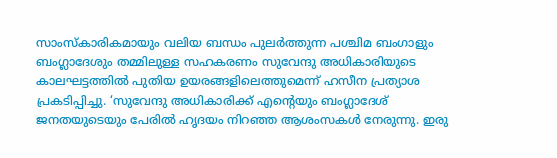സാംസ്കാരികമായും വലിയ ബന്ധം പുലർത്തുന്ന പശ്ചിമ ബംഗാളും ബംഗ്ലാദേശും തമ്മിലുള്ള സഹകരണം സുവേന്ദു അധികാരിയുടെ കാലഘട്ടത്തിൽ പുതിയ ഉയരങ്ങളിലെത്തുമെന്ന് ഹസീന പ്രത്യാശ പ്രകടിപ്പിച്ചു. ‘സുവേന്ദു അധികാരിക്ക് എൻ്റെയും ബംഗ്ലാദേശ് ജനതയുടെയും പേരിൽ ഹൃദയം നിറഞ്ഞ ആശംസകൾ നേരുന്നു. ഇരു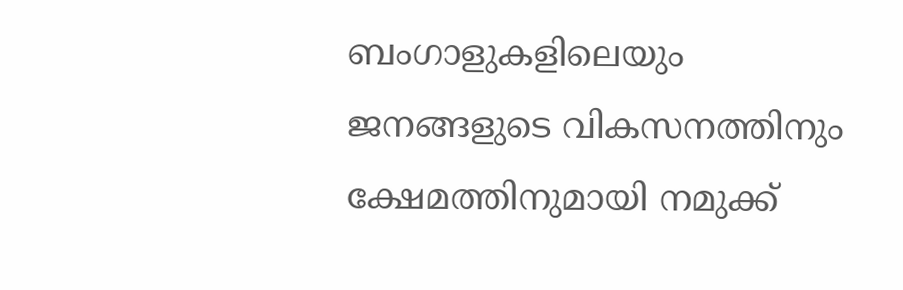ബംഗാളുകളിലെയും ജനങ്ങളുടെ വികസനത്തിനും ക്ഷേമത്തിനുമായി നമുക്ക്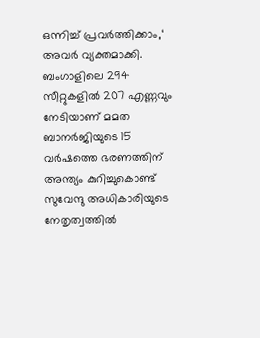ഒന്നിച്ച് പ്രവർത്തിക്കാം,‘ അവർ വ്യക്തമാക്കി.
ബംഗാളിലെ 294 സീറ്റുകളിൽ 207 എണ്ണവും നേടിയാണ് മമത ബാനർജിയുടെ 15 വർഷത്തെ ഭരണത്തിന് അന്ത്യം കുറിച്ചുകൊണ്ട് സുവേന്ദു അധികാരിയുടെ നേതൃത്വത്തിൽ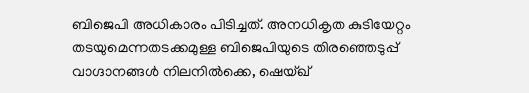ബിജെപി അധികാരം പിടിച്ചത്. അനധികൃത കുടിയേറ്റം തടയുമെന്നതടക്കമുള്ള ബിജെപിയുടെ തിരഞ്ഞെടുപ്പ് വാഗ്ദാനങ്ങൾ നിലനിൽക്കെ, ഷെയ്ഖ്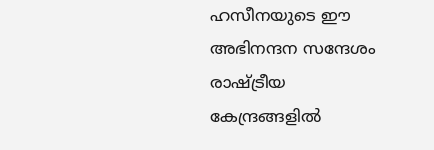ഹസീനയുടെ ഈ അഭിനന്ദന സന്ദേശം രാഷ്ട്രീയ കേന്ദ്രങ്ങളിൽ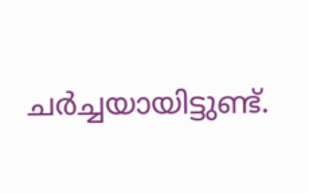ചർച്ചയായിട്ടുണ്ട്.